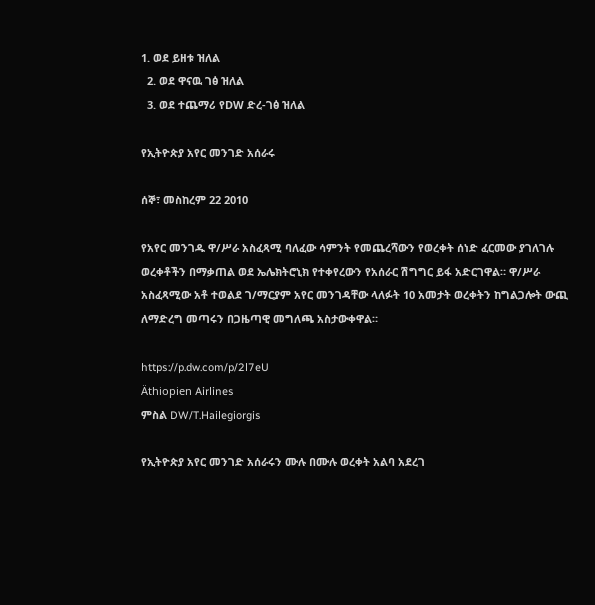1. ወደ ይዘቱ ዝለል
  2. ወደ ዋናዉ ገፅ ዝለል
  3. ወደ ተጨማሪ የDW ድረ-ገፅ ዝለል

የኢትዮጵያ አየር መንገድ አሰራሩ

ሰኞ፣ መስከረም 22 2010

የአየር መንገዱ ዋ/ሥራ አስፈጻሚ ባለፈው ሳምንት የመጨረሻውን የወረቀት ሰነድ ፈርመው ያገለገሉ ወረቀቶችን በማቃጠል ወደ ኤሌክትሮኒክ የተቀየረውን የአሰራር ሽግግር ይፋ አድርገዋል። ዋ/ሥራ አስፈጻሚው አቶ ተወልደ ገ/ማርያም አየር መንገዳቸው ላለፉት 10 አመታት ወረቀትን ከግልጋሎት ውጪ ለማድረግ መጣሩን በጋዜጣዊ መግለጫ አስታውቀዋል።

https://p.dw.com/p/2l7eU
Äthiopien Airlines
ምስል DW/T.Hailegiorgis

የኢትዮጵያ አየር መንገድ አሰራሩን ሙሉ በሙሉ ወረቀት አልባ አደረገ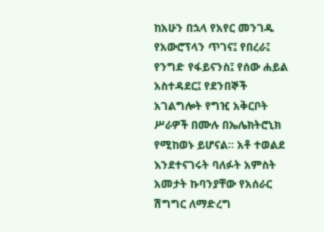ከአሁን በኋላ የአየር መንገዱ የአውሮፕላን ጥገና፤ የበረራ፤ የንግድ የፋይናንስ፤ የሰው ሐይል አስተዳደር፤ የደንበኞች አገልግሎት የግዢ አቅርቦት ሥራዎች በሙሉ በኤሌክትሮኒክ የሚከወኑ ይሆናል። አቶ ተወልደ እንደተናገሩት ባለፉት አምስት አመታት ኩባንያቸው የአሰራር ሽግግር ለማድረግ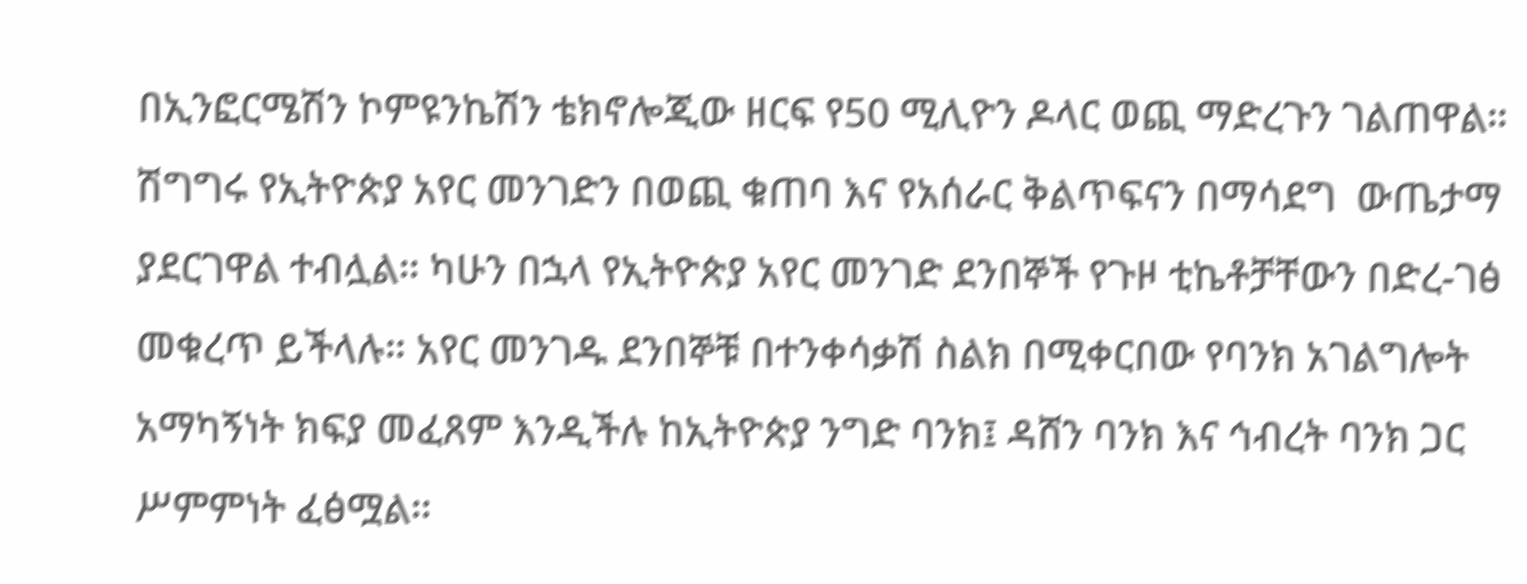በኢንፎርሜሽን ኮምዩንኬሽን ቴክኖሎጂው ዘርፍ የ50 ሚሊዮን ዶላር ወጪ ማድረጉን ገልጠዋል። ሽግግሩ የኢትዮጵያ አየር መንገድን በወጪ ቁጠባ እና የአሰራር ቅልጥፍናን በማሳደግ  ውጤታማ ያደርገዋል ተብሏል። ካሁን በኋላ የኢትዮጵያ አየር መንገድ ደንበኞች የጉዞ ቲኬቶቻቸውን በድረ-ገፅ መቁረጥ ይችላሉ። አየር መንገዱ ደንበኞቹ በተንቀሳቃሽ ስልክ በሚቀርበው የባንክ አገልግሎት አማካኝነት ክፍያ መፈጸም እንዲችሉ ከኢትዮጵያ ንግድ ባንክ፤ ዳሸን ባንክ እና ኅብረት ባንክ ጋር ሥምምነት ፈፅሟል።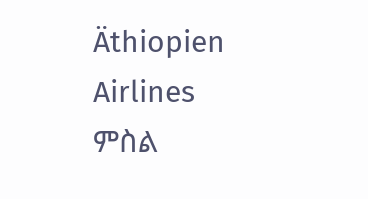Äthiopien Airlines
ምስል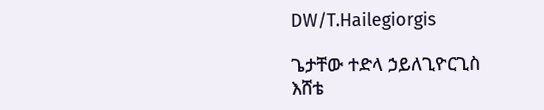DW/T.Hailegiorgis

ጌታቸው ተድላ ኃይለጊዮርጊስ
እሸቴ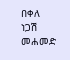በቀለ
ነጋሽ መሐመድ